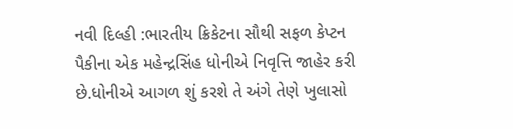નવી દિલ્હી :ભારતીય ક્રિકેટના સૌથી સફળ કેપ્ટન પૈકીના એક મહેન્દ્રસિંહ ધોનીએ નિવૃત્તિ જાહેર કરી છે.ધોનીએ આગળ શું કરશે તે અંગે તેણે ખુલાસો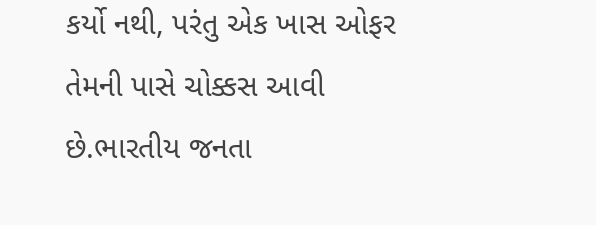કર્યો નથી, પરંતુ એક ખાસ ઓફર તેમની પાસે ચોક્કસ આવી છે.ભારતીય જનતા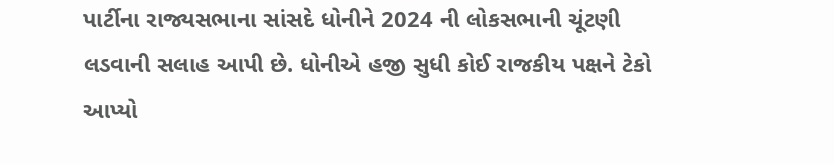પાર્ટીના રાજ્યસભાના સાંસદે ધોનીને 2024 ની લોકસભાની ચૂંટણી લડવાની સલાહ આપી છે. ધોનીએ હજી સુધી કોઈ રાજકીય પક્ષને ટેકો આપ્યો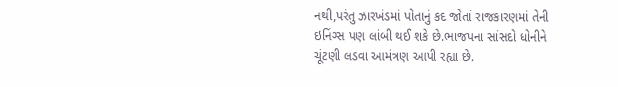નથી,પરંતુ ઝારખંડમાં પોતાનું કદ જોતાં રાજકારણમાં તેની ઇનિંગ્સ પણ લાંબી થઈ શકે છે.ભાજપના સાંસદો ધોનીને ચૂંટણી લડવા આમંત્રણ આપી રહ્યા છે.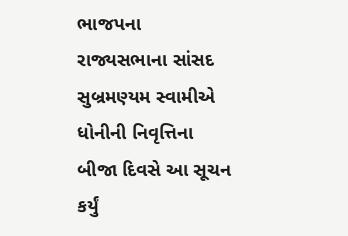ભાજપના રાજ્યસભાના સાંસદ સુબ્રમણ્યમ સ્વામીએ ધોનીની નિવૃત્તિના બીજા દિવસે આ સૂચન કર્યું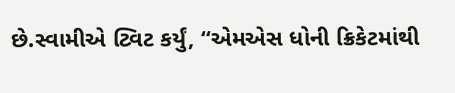છે.સ્વામીએ ટ્વિટ કર્યું, “એમએસ ધોની ક્રિકેટમાંથી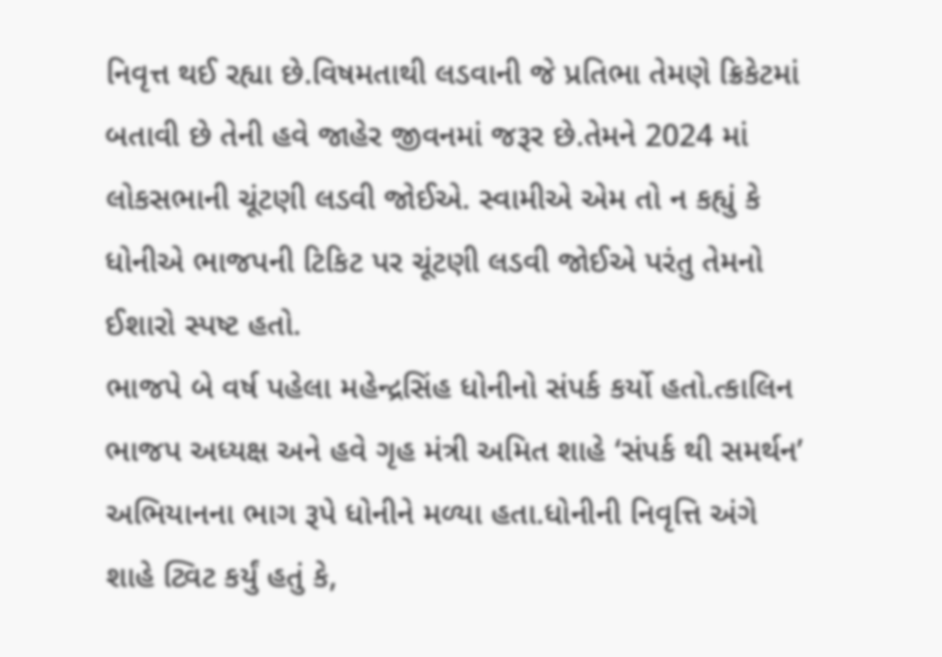નિવૃત્ત થઈ રહ્યા છે.વિષમતાથી લડવાની જે પ્રતિભા તેમણે ક્રિકેટમાં બતાવી છે તેની હવે જાહેર જીવનમાં જરૂર છે.તેમને 2024 માં લોકસભાની ચૂંટણી લડવી જોઈએ. સ્વામીએ એમ તો ન કહ્યું કે ધોનીએ ભાજપની ટિકિટ પર ચૂંટણી લડવી જોઈએ પરંતુ તેમનો ઈશારો સ્પષ્ટ હતો.
ભાજપે બે વર્ષ પહેલા મહેન્દ્રસિંહ ધોનીનો સંપર્ક કર્યો હતો.ત્કાલિન ભાજપ અધ્યક્ષ અને હવે ગૃહ મંત્રી અમિત શાહે ‘સંપર્ક થી સમર્થન’ અભિયાનના ભાગ રૂપે ધોનીને મળ્યા હતા.ધોનીની નિવૃત્તિ અંગે શાહે ટ્વિટ કર્યું હતું કે,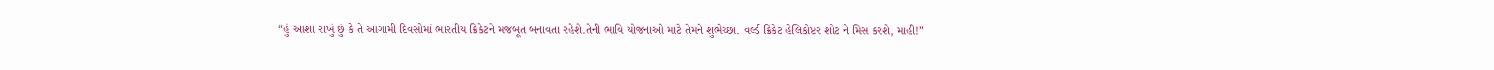“હું આશા રાખું છું કે તે આગામી દિવસોમાં ભારતીય ક્રિકેટને મજબૂત બનાવતા રહેશે.તેની ભાવિ યોજનાઓ માટે તેમને શુભેચ્છા. વર્લ્ડ ક્રિકેટ હેલિકોપ્ટર શોટ ને મિસ કરશે, માહી!”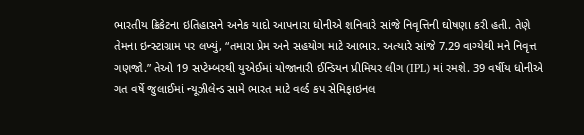ભારતીય ક્રિકેટના ઇતિહાસને અનેક યાદો આપનારા ધોનીએ શનિવારે સાંજે નિવૃત્તિની ઘોષણા કરી હતી. તેણે તેમના ઇન્સ્ટાગ્રામ પર લખ્યું, “તમારા પ્રેમ અને સહયોગ માટે આભાર. અત્યારે સાંજે 7.29 વાગ્યેથી મને નિવૃત્ત ગણજો.” તેઓ 19 સપ્ટેમ્બરથી યુએઈમાં યોજાનારી ઈન્ડિયન પ્રીમિયર લીગ (IPL) માં રમશે. 39 વર્ષીય ધોનીએ ગત વર્ષે જુલાઈમાં ન્યૂઝીલેન્ડ સામે ભારત માટે વર્લ્ડ કપ સેમિફાઇનલ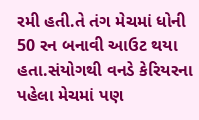રમી હતી.તે તંગ મેચમાં ધોની 50 રન બનાવી આઉટ થયા હતા.સંયોગથી વનડે કેરિયરના પહેલા મેચમાં પણ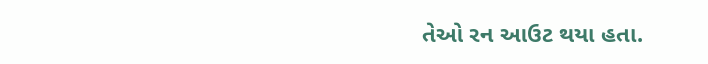તેઓ રન આઉટ થયા હતા.